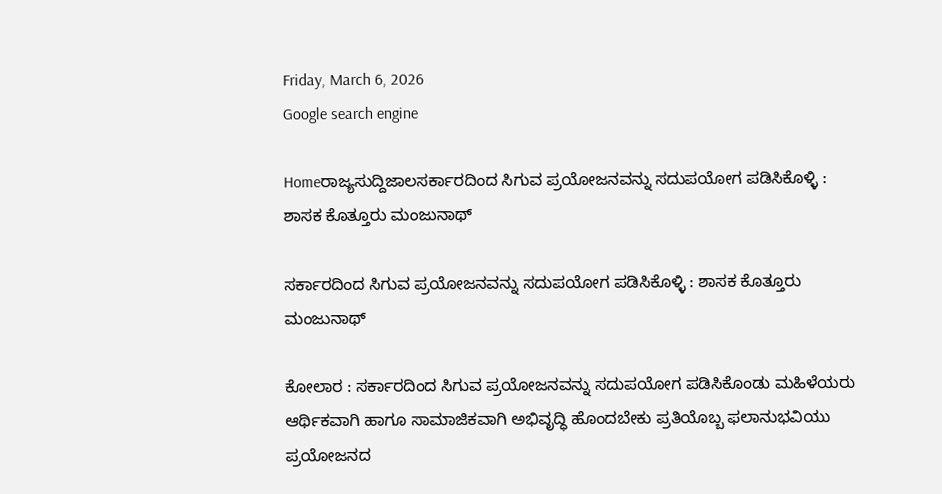Friday, March 6, 2026
Google search engine

Homeರಾಜ್ಯಸುದ್ದಿಜಾಲಸರ್ಕಾರದಿಂದ ಸಿಗುವ ಪ್ರಯೋಜನವನ್ನು ಸದುಪಯೋಗ ಪಡಿಸಿಕೊಳ್ಳಿ : ಶಾಸಕ ಕೊತ್ತೂರು ಮಂಜುನಾಥ್

ಸರ್ಕಾರದಿಂದ ಸಿಗುವ ಪ್ರಯೋಜನವನ್ನು ಸದುಪಯೋಗ ಪಡಿಸಿಕೊಳ್ಳಿ : ಶಾಸಕ ಕೊತ್ತೂರು ಮಂಜುನಾಥ್

ಕೋಲಾರ : ಸರ್ಕಾರದಿಂದ ಸಿಗುವ ಪ್ರಯೋಜನವನ್ನು ಸದುಪಯೋಗ ಪಡಿಸಿಕೊಂಡು ಮಹಿಳೆಯರು ಆರ್ಥಿಕವಾಗಿ ಹಾಗೂ ಸಾಮಾಜಿಕವಾಗಿ ಅಭಿವೃದ್ಧಿ ಹೊಂದಬೇಕು ಪ್ರತಿಯೊಬ್ಬ ಫಲಾನುಭವಿಯು ಪ್ರಯೋಜನದ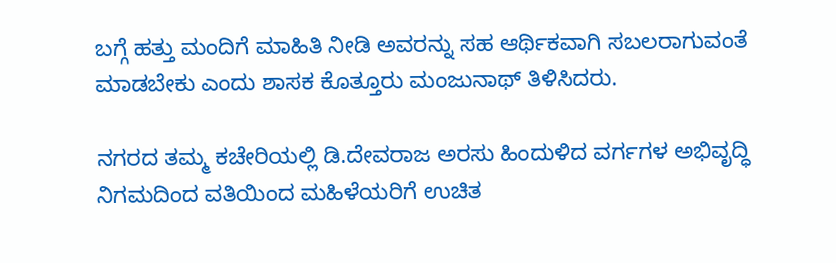ಬಗ್ಗೆ ಹತ್ತು ಮಂದಿಗೆ ಮಾಹಿತಿ ನೀಡಿ ಅವರನ್ನು ಸಹ ಆರ್ಥಿಕವಾಗಿ ಸಬಲರಾಗುವಂತೆ ಮಾಡಬೇಕು ಎಂದು ಶಾಸಕ ಕೊತ್ತೂರು ಮಂಜುನಾಥ್ ತಿಳಿಸಿದರು.

ನಗರದ ತಮ್ಮ ಕಚೇರಿಯಲ್ಲಿ ಡಿ.ದೇವರಾಜ ಅರಸು ಹಿಂದುಳಿದ ವರ್ಗಗಳ ಅಭಿವೃದ್ಧಿ ನಿಗಮದಿಂದ ವತಿಯಿಂದ ಮಹಿಳೆಯರಿಗೆ ಉಚಿತ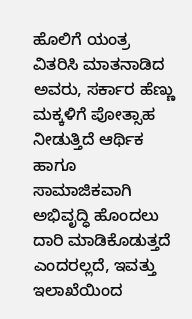ಹೊಲಿಗೆ ಯಂತ್ರ ವಿತರಿಸಿ ಮಾತನಾಡಿದ ಅವರು, ಸರ್ಕಾರ ಹೆಣ್ಣು ಮಕ್ಕಳಿಗೆ ಪೋತ್ಸಾಹ ನೀಡುತ್ತಿದೆ ಆರ್ಥಿಕ ಹಾಗೂ ಸಾಮಾಜಿಕವಾಗಿ ಅಭಿವೃದ್ಧಿ ಹೊಂದಲು ದಾರಿ ಮಾಡಿಕೊಡುತ್ತದೆ ಎಂದರಲ್ಲದೆ, ಇವತ್ತು ಇಲಾಖೆಯಿಂದ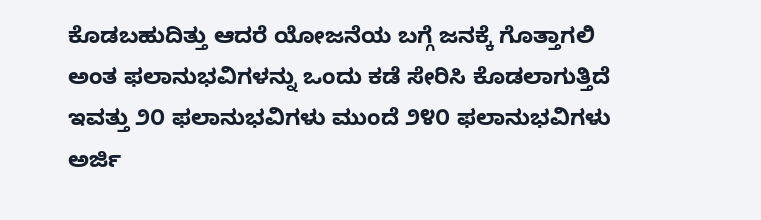ಕೊಡಬಹುದಿತ್ತು ಆದರೆ ಯೋಜನೆಯ ಬಗ್ಗೆ ಜನಕ್ಕೆ ಗೊತ್ತಾಗಲಿ ಅಂತ ಫಲಾನುಭವಿಗಳನ್ನು ಒಂದು ಕಡೆ ಸೇರಿಸಿ ಕೊಡಲಾಗುತ್ತಿದೆ ಇವತ್ತು ೨೦ ಫಲಾನುಭವಿಗಳು ಮುಂದೆ ೨೪೦ ಫಲಾನುಭವಿಗಳು ಅರ್ಜಿ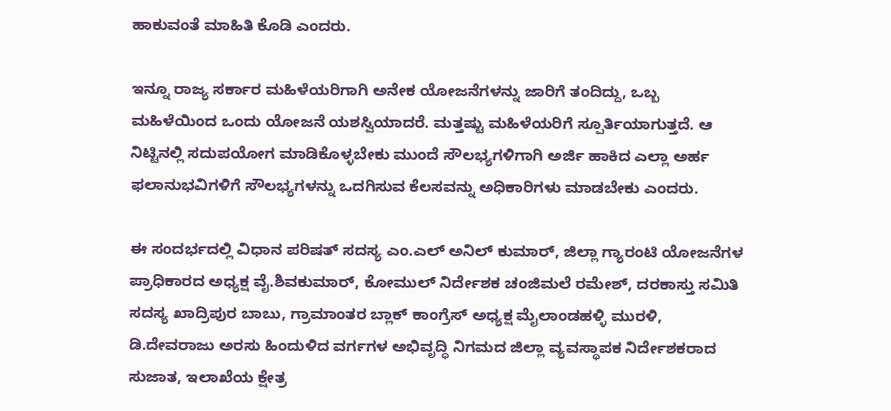ಹಾಕುವಂತೆ ಮಾಹಿತಿ ಕೊಡಿ ಎಂದರು.

ಇನ್ನೂ ರಾಜ್ಯ ಸರ್ಕಾರ ಮಹಿಳೆಯರಿಗಾಗಿ ಅನೇಕ ಯೋಜನೆಗಳನ್ನು ಜಾರಿಗೆ ತಂದಿದ್ದು, ಒಬ್ಬ ಮಹಿಳೆಯಿಂದ ಒಂದು ಯೋಜನೆ ಯಶಸ್ವಿಯಾದರೆ. ಮತ್ತಷ್ಟು ಮಹಿಳೆಯರಿಗೆ ಸ್ಪೂರ್ತಿಯಾಗುತ್ತದೆ. ಆ ನಿಟ್ಟಿನಲ್ಲಿ ಸದುಪಯೋಗ ಮಾಡಿಕೊಳ್ಳಬೇಕು ಮುಂದೆ ಸೌಲಭ್ಯಗಳಿಗಾಗಿ ಅರ್ಜಿ ಹಾಕಿದ ಎಲ್ಲಾ ಅರ್ಹ ಫಲಾನುಭವಿಗಳಿಗೆ ಸೌಲಭ್ಯಗಳನ್ನು ಒದಗಿಸುವ ಕೆಲಸವನ್ನು ಅಧಿಕಾರಿಗಳು ಮಾಡಬೇಕು ಎಂದರು.

ಈ ಸಂದರ್ಭದಲ್ಲಿ ವಿಧಾನ ಪರಿಷತ್ ಸದಸ್ಯ ಎಂ.ಎಲ್ ಅನಿಲ್ ಕುಮಾರ್, ಜಿಲ್ಲಾ ಗ್ಯಾರಂಟಿ ಯೋಜನೆಗಳ ಪ್ರಾಧಿಕಾರದ ಅಧ್ಯಕ್ಷ ವೈ.ಶಿವಕುಮಾರ್, ಕೋಮುಲ್ ನಿರ್ದೇಶಕ ಚಂಜಿಮಲೆ ರಮೇಶ್, ದರಕಾಸ್ತು ಸಮಿತಿ ಸದಸ್ಯ ಖಾದ್ರಿಪುರ ಬಾಬು, ಗ್ರಾಮಾಂತರ ಬ್ಲಾಕ್ ಕಾಂಗ್ರೆಸ್ ಅಧ್ಯಕ್ಷ ಮೈಲಾಂಡಹಳ್ಳಿ ಮುರಳಿ, ಡಿ.ದೇವರಾಜು ಅರಸು ಹಿಂದುಳಿದ ವರ್ಗಗಳ ಅಭಿವೃದ್ಧಿ ನಿಗಮದ ಜಿಲ್ಲಾ ವ್ಯವಸ್ಥಾಪಕ ನಿರ್ದೇಶಕರಾದ ಸುಜಾತ, ಇಲಾಖೆಯ ಕ್ಷೇತ್ರ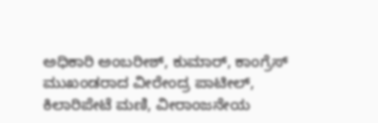ಅಧಿಕಾರಿ ಅಂಬರೀಶ್, ಕುಮಾರ್, ಕಾಂಗ್ರೆಸ್ ಮುಖಂಡರಾದ ವೀರೇಂದ್ರ ಪಾಟೀಲ್, ಕಿಲಾರಿಪೇಟೆ ಮಣಿ, ವೀರಾಂಜನೇಯ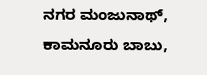ನಗರ ಮಂಜುನಾಥ್, ಕಾಮನೂರು ಬಾಬು,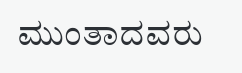ಮುಂತಾದವರು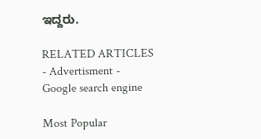ಇದ್ದರು.

RELATED ARTICLES
- Advertisment -
Google search engine

Most Popular